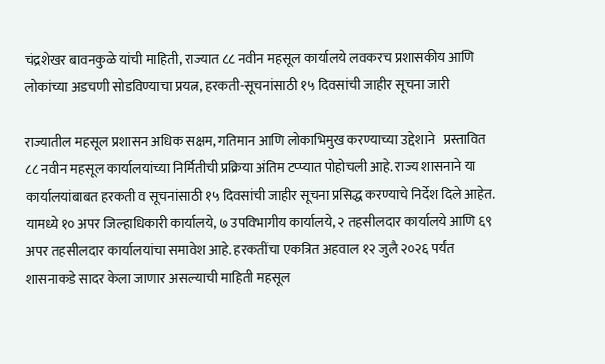चंद्रशेखर बावनकुळे यांची माहिती, राज्यात ८८ नवीन महसूल कार्यालये लवकरच प्रशासकीय आणि लोकांच्या अडचणी सोडविण्याचा प्रयत्न, हरकती-सूचनांसाठी १५ दिवसांची जाहीर सूचना जारी

राज्यातील महसूल प्रशासन अधिक सक्षम, गतिमान आणि लोकाभिमुख करण्याच्या उद्देशाने   प्रस्तावित ८८ नवीन महसूल कार्यालयांच्या निर्मितीची प्रक्रिया अंतिम टप्प्यात पोहोचली आहे. राज्य शासनाने या कार्यालयांबाबत हरकती व सूचनांसाठी १५ दिवसांची जाहीर सूचना प्रसिद्ध करण्याचे निर्देश दिले आहेत. यामध्ये १० अपर जिल्हाधिकारी कार्यालये, ७ उपविभागीय कार्यालये, २ तहसीलदार कार्यालये आणि ६९ अपर तहसीलदार कार्यालयांचा समावेश आहे. हरकतींचा एकत्रित अहवाल १२ जुलै २०२६ पर्यंत शासनाकडे सादर केला जाणार असल्याची माहिती महसूल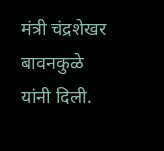मंत्री चंद्रशेखर बावनकुळे यांनी दिली.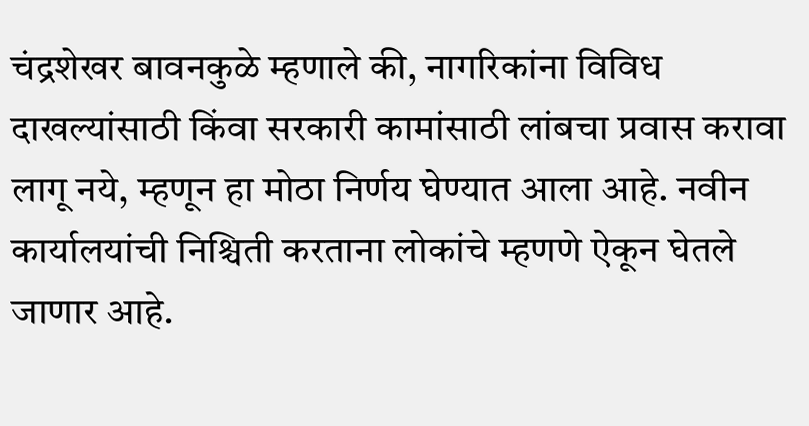चंद्रशेखर बावनकुळे म्हणाले की, नागरिकांना विविध दाखल्यांसाठी किंवा सरकारी कामांसाठी लांबचा प्रवास करावा लागू नये, म्हणून हा मोठा निर्णय घेण्यात आला आहे. नवीन कार्यालयांची निश्चिती करताना लोकांचे म्हणणे ऐकून घेतले जाणार आहे.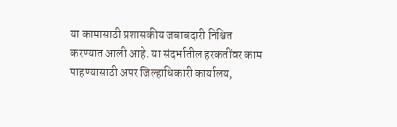या कामासाठी प्रशासकीय जबाबदारी निश्चित करण्यात आली आहे. या संदर्भातील हरकतींवर काम पाहण्यासाठी अपर जिल्हाधिकारी कार्यालय,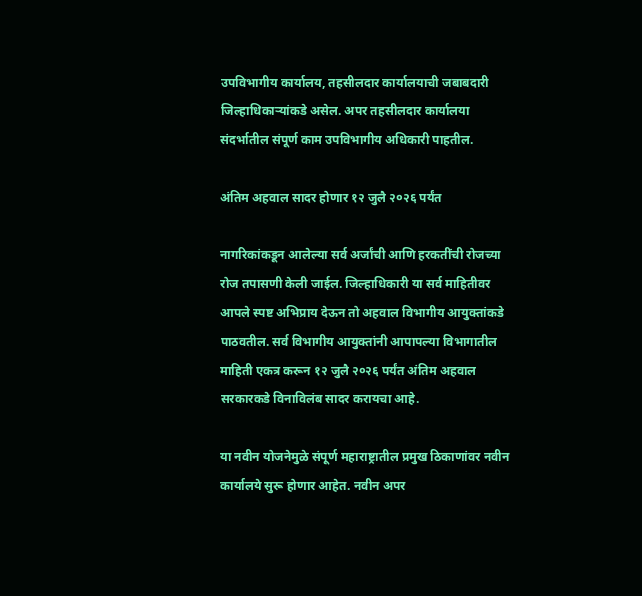उपविभागीय कार्यालय, तहसीलदार कार्यालयाची जबाबदारी जिल्हाधिकाऱ्यांकडे असेल. अपर तहसीलदार कार्यालया संदर्भातील संपूर्ण काम उपविभागीय अधिकारी पाहतील.

अंतिम अहवाल सादर होणार १२ जुलै २०२६ पर्यंत

नागरिकांकडून आलेल्या सर्व अर्जांची आणि हरकतींची रोजच्या रोज तपासणी केली जाईल. जिल्हाधिकारी या सर्व माहितीवर आपले स्पष्ट अभिप्राय देऊन तो अहवाल विभागीय आयुक्तांकडे पाठवतील. सर्व विभागीय आयुक्तांनी आपापल्या विभागातील माहिती एकत्र करून १२ जुलै २०२६ पर्यंत अंतिम अहवाल सरकारकडे विनाविलंब सादर करायचा आहे.

या नवीन योजनेमुळे संपूर्ण महाराष्ट्रातील प्रमुख ठिकाणांवर नवीन कार्यालये सुरू होणार आहेत. नवीन अपर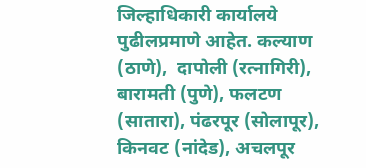जिल्हाधिकारी कार्यालये पुढीलप्रमाणे आहेत. कल्याण (ठाणे),  दापोली (रत्नागिरी), बारामती (पुणे), फलटण (सातारा), पंढरपूर (सोलापूर), किनवट (नांदेड), अचलपूर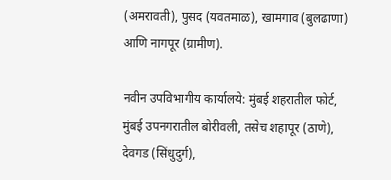(अमरावती), पुसद (यवतमाळ), खामगाव (बुलढाणा) आणि नागपूर (ग्रामीण).

नवीन उपविभागीय कार्यालये: मुंबई शहरातील फोर्ट, मुंबई उपनगरातील बोरीवली, तसेच शहापूर (ठाणे), देवगड (सिंधुदुर्ग),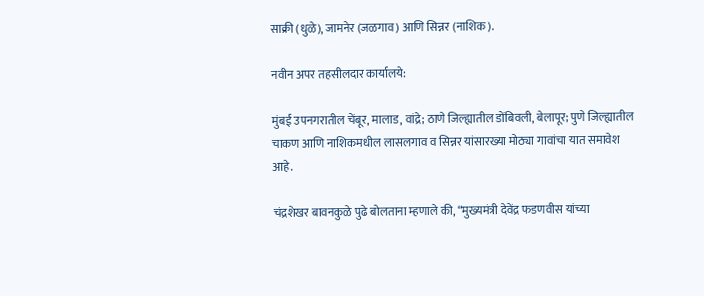साक्री (धुळे), जामनेर (जळगाव) आणि सिन्नर (नाशिक).

नवीन अपर तहसीलदार कार्यालये:

मुंबई उपनगरातील चेंबूर, मालाड, वांद्रे; ठाणे जिल्ह्यातील डोंबिवली, बेलापूर; पुणे जिल्ह्यातील चाकण आणि नाशिकमधील लासलगाव व सिन्नर यांसारख्या मोठ्या गावांचा यात समावेश आहे.

चंद्रशेखर बावनकुळे पुढे बोलताना म्हणाले की, “मुख्यमंत्री देवेंद्र फडणवीस यांच्या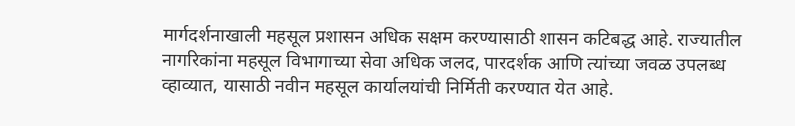मार्गदर्शनाखाली महसूल प्रशासन अधिक सक्षम करण्यासाठी शासन कटिबद्ध आहे. राज्यातील नागरिकांना महसूल विभागाच्या सेवा अधिक जलद, पारदर्शक आणि त्यांच्या जवळ उपलब्ध व्हाव्यात, यासाठी नवीन महसूल कार्यालयांची निर्मिती करण्यात येत आहे.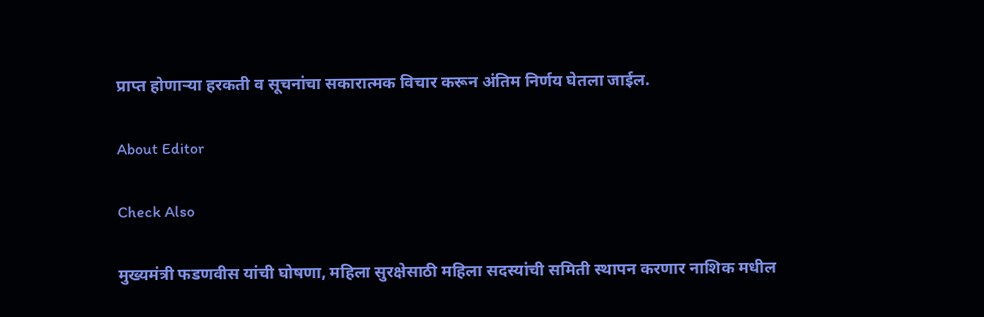प्राप्त होणाऱ्या हरकती व सूचनांचा सकारात्मक विचार करून अंतिम निर्णय घेतला जाईल.

About Editor

Check Also

मुख्यमंत्री फडणवीस यांची घोषणा, महिला सुरक्षेसाठी महिला सदस्यांची समिती स्थापन करणार नाशिक मधील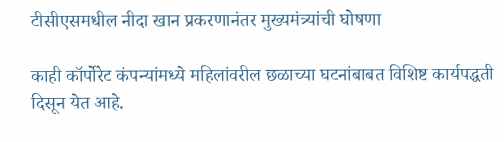टीसीएसमधील नीदा खान प्रकरणानंतर मुख्यमंत्र्यांची घोषणा

काही कॉर्पोरेट कंपन्यांमध्ये महिलांवरील छळाच्या घटनांबाबत विशिष्ट कार्यपद्धती दिसून येत आहे.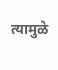त्यामुळे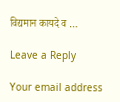विद्यमान कायदे व …

Leave a Reply

Your email address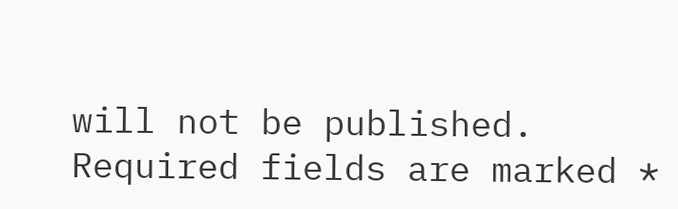will not be published. Required fields are marked *